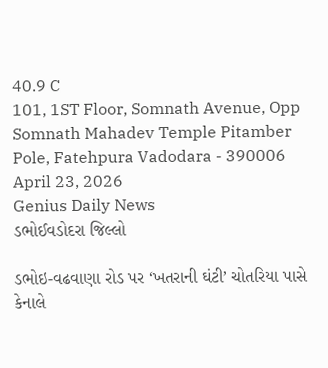40.9 C
101, 1ST Floor, Somnath Avenue, Opp Somnath Mahadev Temple Pitamber Pole, Fatehpura Vadodara - 390006
April 23, 2026
Genius Daily News
ડભોઈવડોદરા જિલ્લો

ડભોઇ-વઢવાણા રોડ પર ‘ખતરાની ઘંટી’ ચોતરિયા પાસે કેનાલે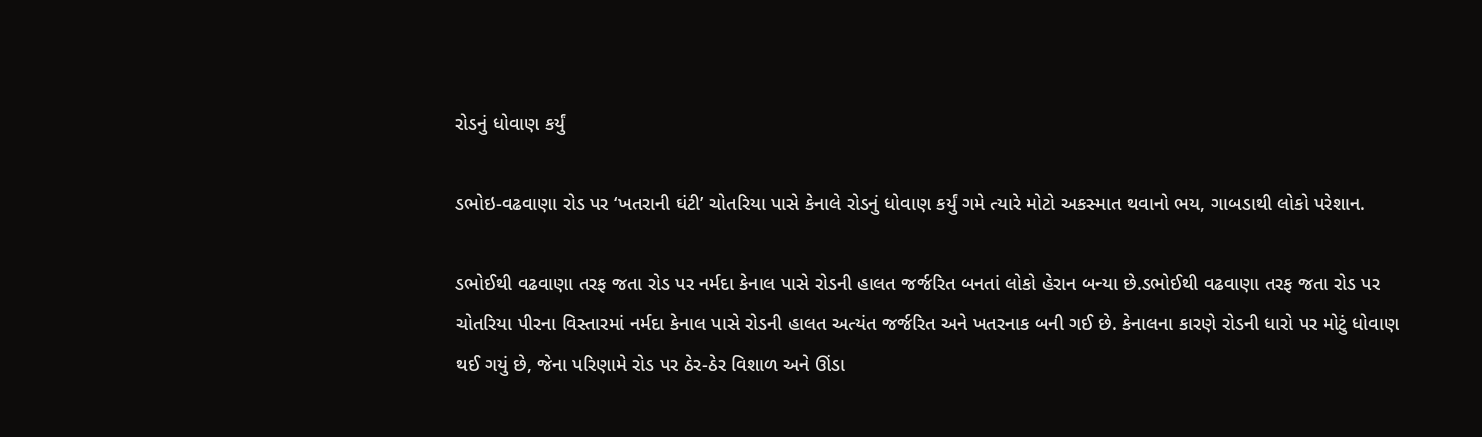રોડનું ધોવાણ કર્યું

ડભોઇ-વઢવાણા રોડ પર ‘ખતરાની ઘંટી’ ચોતરિયા પાસે કેનાલે રોડનું ધોવાણ કર્યું ગમે ત્યારે મોટો અકસ્માત થવાનો ભય, ગાબડાથી લોકો પરેશાન.

ડભોઈથી વઢવાણા તરફ જતા રોડ પર નર્મદા કેનાલ પાસે રોડની હાલત જર્જરિત બનતાં લોકો હેરાન બન્યા છે.ડભોઈથી વઢવાણા તરફ જતા રોડ પર ચોતરિયા પીરના વિસ્તારમાં નર્મદા કેનાલ પાસે રોડની હાલત અત્યંત જર્જરિત અને ખતરનાક બની ગઈ છે. કેનાલના કારણે રોડની ધારો પર મોટું ધોવાણ થઈ ગયું છે, જેના પરિણામે રોડ પર ઠેર-ઠેર વિશાળ અને ઊંડા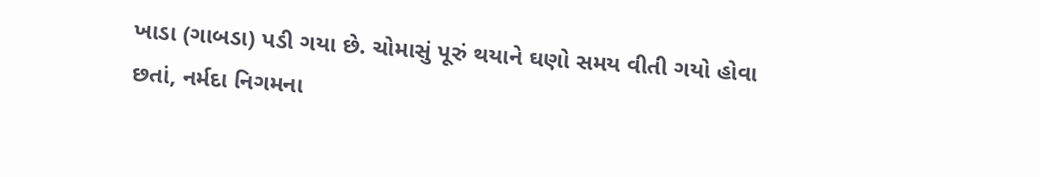ખાડા (ગાબડા) પડી ગયા છે. ચોમાસું પૂરું થયાને ઘણો સમય વીતી ગયો હોવા છતાં, નર્મદા નિગમના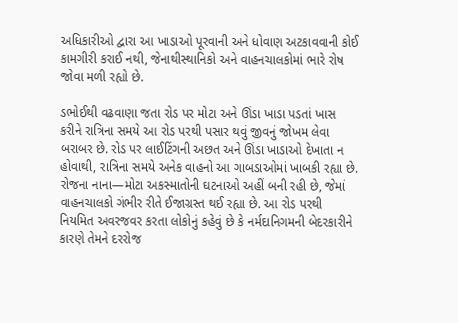અધિકારીઓ દ્વારા આ ખાડાઓ પૂરવાની અને ધોવાણ અટકાવવાની કોઈ કામગીરી કરાઈ નથી, જેનાથીસ્થાનિકો અને વાહનચાલકોમાં ભારે રોષ જોવા મળી રહ્યો છે.

ડભોઈથી વઢવાણા જતા રોડ પર મોટા અને ઊંડા ખાડા પડતાં ખાસ કરીને રાત્રિના સમયે આ રોડ પરથી પસાર થવું જીવનું જોખમ લેવા બરાબર છે. રોડ પર લાઈટિંગની અછત અને ઊંડા ખાડાઓ દેખાતા ન હોવાથી, રાત્રિના સમયે અનેક વાહનો આ ગાબડાઓમાં ખાબકી રહ્યા છે. રોજના નાના—મોટા અકસ્માતોની ઘટનાઓ અહીં બની રહી છે, જેમાં વાહનચાલકો ગંભીર રીતે ઈજાગ્રસ્ત થઈ રહ્યા છે. આ રોડ પરથી નિયમિત અવરજવર કરતા લોકોનું કહેવું છે કે નર્મદાનિગમની બેદરકારીને કારણે તેમને દરરોજ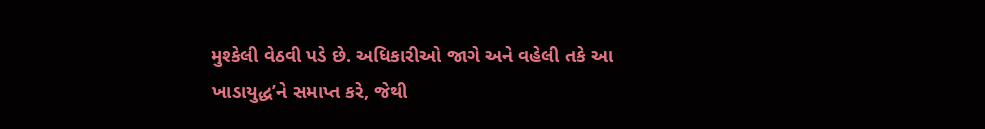મુશ્કેલી વેઠવી પડે છે. અધિકારીઓ જાગે અને વહેલી તકે આ ખાડાયુદ્ધ’ને સમાપ્ત કરે, જેથી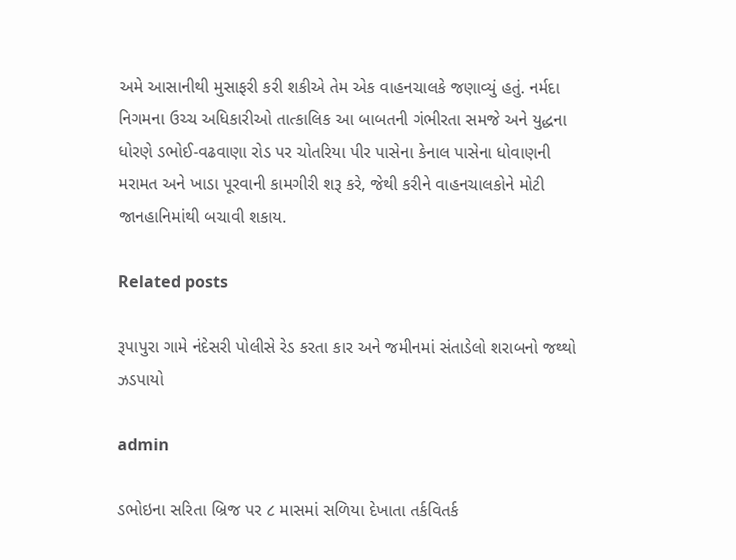અમે આસાનીથી મુસાફરી કરી શકીએ તેમ એક વાહનચાલકે જણાવ્યું હતું. નર્મદા નિગમના ઉચ્ચ અધિકારીઓ તાત્કાલિક આ બાબતની ગંભીરતા સમજે અને યુદ્ધના ધોરણે ડભોઈ-વઢવાણા રોડ પર ચોતરિયા પીર પાસેના કેનાલ પાસેના ધોવાણની મરામત અને ખાડા પૂરવાની કામગીરી શરૂ કરે, જેથી કરીને વાહનચાલકોને મોટી જાનહાનિમાંથી બચાવી શકાય.

Related posts

રૂપાપુરા ગામે નંદેસરી પોલીસે રેડ કરતા કાર અને જમીનમાં સંતાડેલો શરાબનો જથ્થો ઝડપાયો

admin

ડભોઇના સરિતા બ્રિજ પર ૮ માસમાં સળિયા દેખાતા તર્કવિતર્ક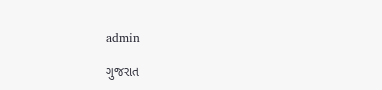admin

ગુજરાત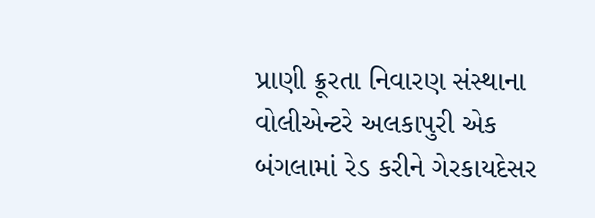પ્રાણી ક્રૂરતા નિવારણ સંસ્થાના વોલીએન્ટરે અલકાપુરી એક બંગલામાં રેડ કરીને ગેરકાયદેસર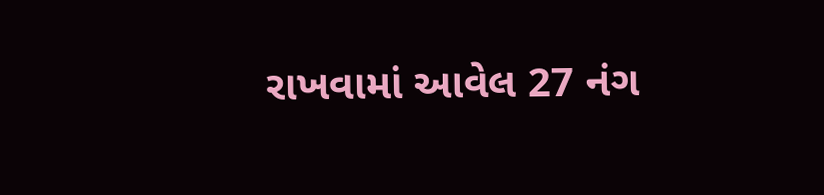રાખવામાં આવેલ 27 નંગ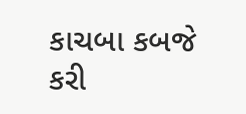કાચબા કબજે કરી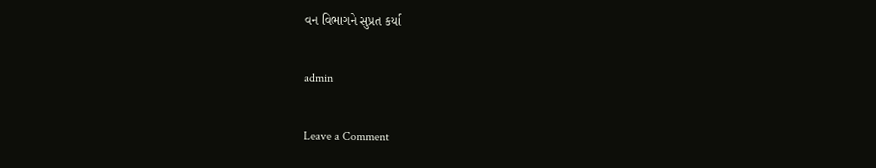વન વિભાગને સુપ્રત કર્યા

admin

Leave a Comment